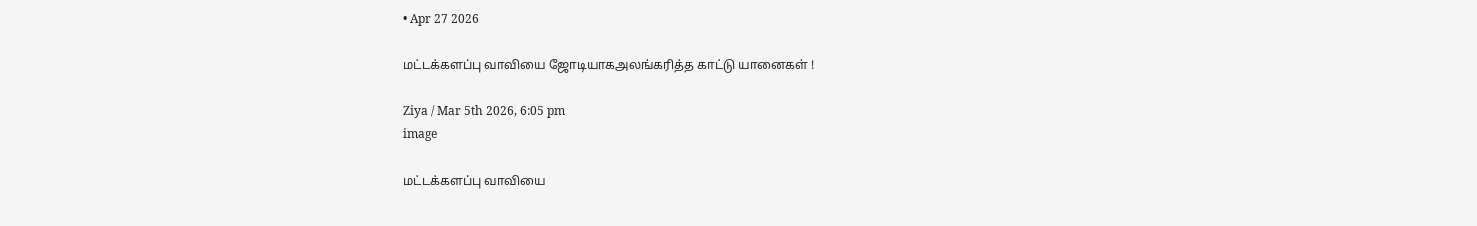• Apr 27 2026

மட்டக்களப்பு வாவியை ஜோடியாகஅலங்கரித்த காட்டு யானைகள் !

Ziya / Mar 5th 2026, 6:05 pm
image

மட்டக்களப்பு வாவியை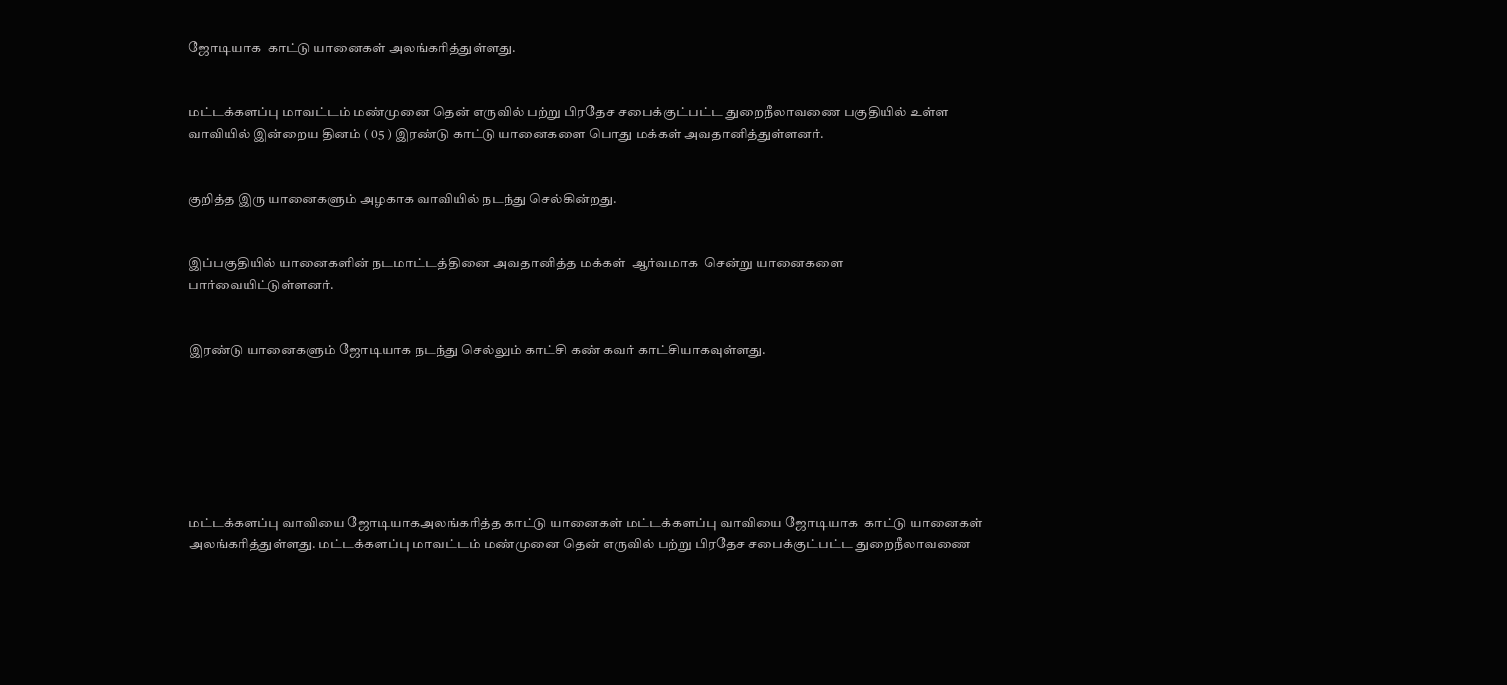ஜோடியாக  காட்டு யானைகள் அலங்கரித்துள்ளது.


மட்டக்களப்பு மாவட்டம் மண்முனை தென் எருவில் பற்று பிரதேச சபைக்குட்பட்ட துறைநீலாவணை பகுதியில் உள்ள வாவியில் இன்றைய தினம் ( 05 ) இரண்டு காட்டு யானைகளை பொது மக்கள் அவதானித்துள்ளனர்.


குறித்த இரு யானைகளும் அழகாக வாவியில் நடந்து செல்கின்றது.


இப்பகுதியில் யானைகளின் நடமாட்டத்தினை அவதானித்த மக்கள்  ஆர்வமாக  சென்று யானைகளை பார்வையிட்டுள்ளனர்.


இரண்டு யானைகளும் ஜோடியாக நடந்து செல்லும் காட்சி கண் கவர் காட்சியாகவுள்ளது.







மட்டக்களப்பு வாவியை ஜோடியாகஅலங்கரித்த காட்டு யானைகள் மட்டக்களப்பு வாவியை ஜோடியாக  காட்டு யானைகள் அலங்கரித்துள்ளது. மட்டக்களப்பு மாவட்டம் மண்முனை தென் எருவில் பற்று பிரதேச சபைக்குட்பட்ட துறைநீலாவணை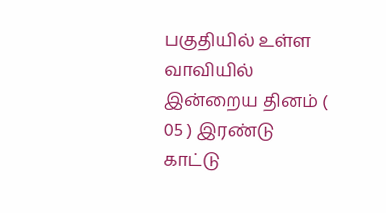பகுதியில் உள்ள வாவியில் இன்றைய தினம் ( 05 ) இரண்டு காட்டு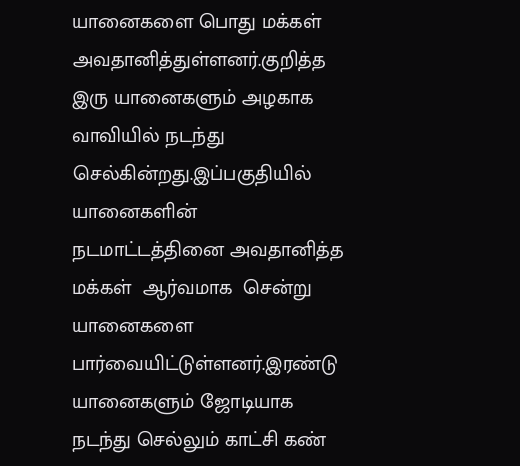யானைகளை பொது மக்கள் அவதானித்துள்ளனர்.குறித்த இரு யானைகளும் அழகாக வாவியில் நடந்து செல்கின்றது.இப்பகுதியில் யானைகளின் நடமாட்டத்தினை அவதானித்த மக்கள்  ஆர்வமாக  சென்று யானைகளை பார்வையிட்டுள்ளனர்.இரண்டு யானைகளும் ஜோடியாக நடந்து செல்லும் காட்சி கண்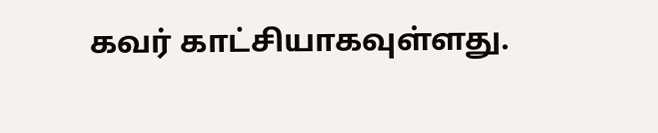கவர் காட்சியாகவுள்ளது.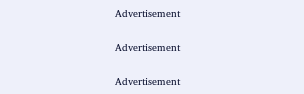Advertisement

Advertisement

Advertisement